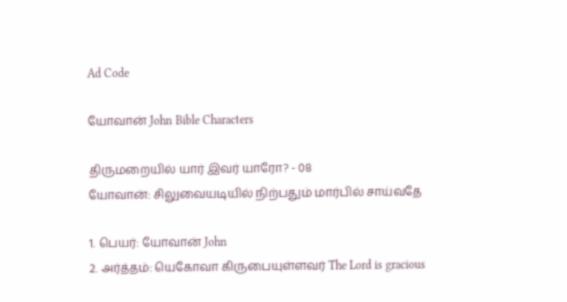Ad Code

யோவான் John Bible Characters

திருமறையில் யார் இவர் யாரோ? - 08
யோவான்: சிலுவையடியில் நிற்பதும் மார்பில் சாய்வதே

1. பெயர்: யோவான் John
2. அர்த்தம்: யெகோவா கிருபையுள்ளவர் The Lord is gracious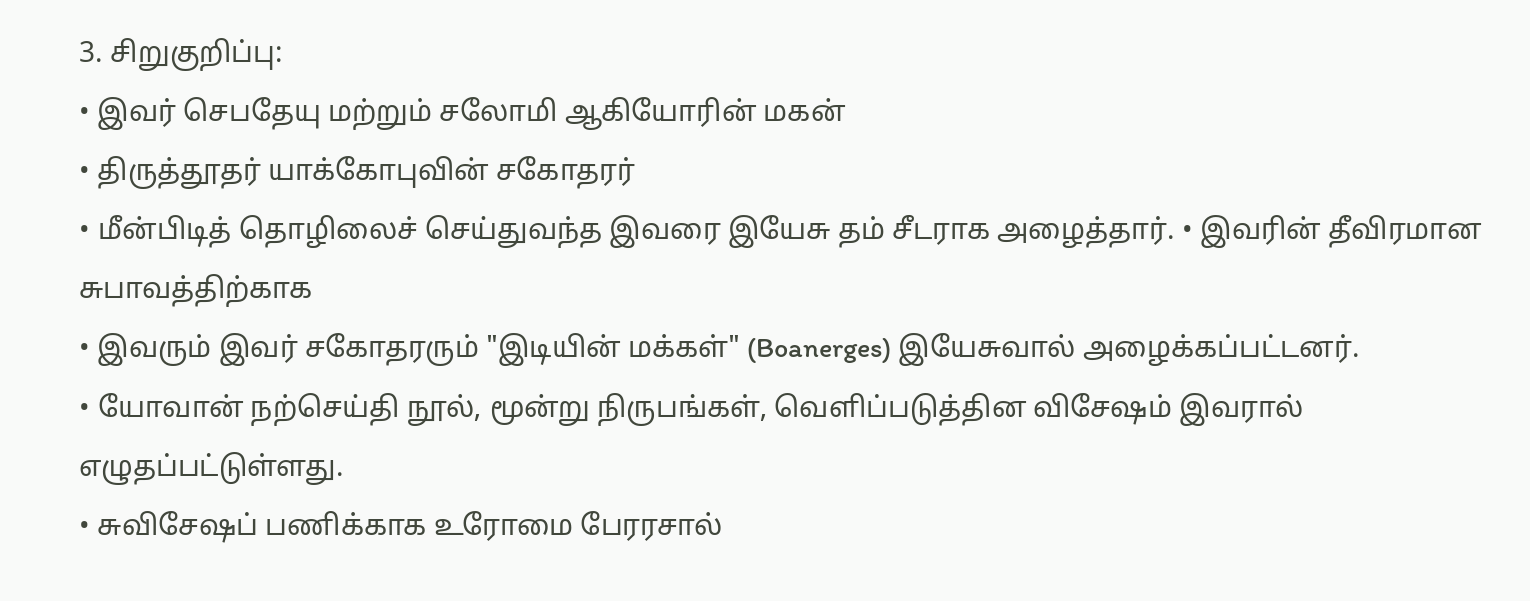3. சிறுகுறிப்பு:
• இவர் செபதேயு மற்றும் சலோமி ஆகியோரின் மகன்
• திருத்தூதர் யாக்கோபுவின் சகோதரர்
• மீன்பிடித் தொழிலைச் செய்துவந்த இவரை இயேசு தம் சீடராக அழைத்தார். • இவரின் தீவிரமான சுபாவத்திற்காக
• இவரும் இவர் சகோதரரும் "இடியின் மக்கள்" (Boanerges) இயேசுவால் அழைக்கப்பட்டனர்.
• யோவான் நற்செய்தி நூல், மூன்று நிருபங்கள், வெளிப்படுத்தின விசேஷம் இவரால் எழுதப்பட்டுள்ளது.
• சுவிசேஷப் பணிக்காக உரோமை பேரரசால்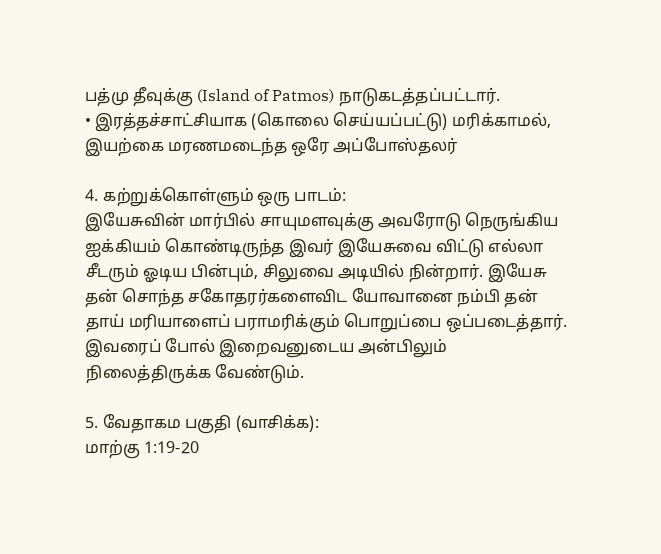பத்மு தீவுக்கு (Island of Patmos) நாடுகடத்தப்பட்டார்.
• இரத்தச்சாட்சியாக (கொலை செய்யப்பட்டு) மரிக்காமல், இயற்கை மரணமடைந்த ஒரே அப்போஸ்தலர்

4. கற்றுக்கொள்ளும் ஒரு பாடம்:
இயேசுவின் மார்பில் சாயுமளவுக்கு அவரோடு நெருங்கிய ஐக்கியம் கொண்டிருந்த இவர் இயேசுவை விட்டு எல்லா சீடரும் ஓடிய பின்பும், சிலுவை அடியில் நின்றார். இயேசு தன் சொந்த சகோதரர்களைவிட யோவானை நம்பி தன் தாய் மரியாளைப் பராமரிக்கும் பொறுப்பை ஒப்படைத்தார். இவரைப் போல் இறைவனுடைய அன்பிலும் நிலைத்திருக்க வேண்டும்.

5. வேதாகம பகுதி (வாசிக்க):
மாற்கு 1:19-20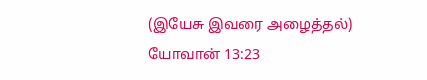(இயேசு இவரை அழைத்தல்)
யோவான் 13:23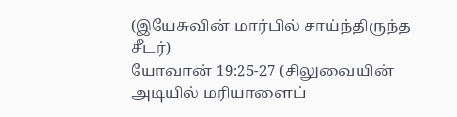(இயேசுவின் மார்பில் சாய்ந்திருந்த சீடர்)
யோவான் 19:25-27 (சிலுவையின் அடியில் மரியாளைப்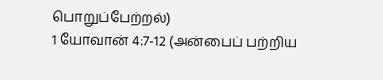பொறுப்பேற்றல்)
1 யோவான் 4:7-12 (அன்பைப் பற்றிய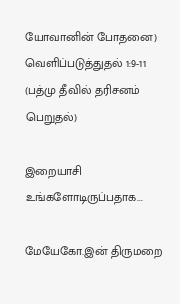யோவானின் போதனை)
வெளிப்படுத்துதல் 1:9-11 (பத்மு தீவில் தரிசனம் பெறுதல்)

இறையாசி
உங்களோடிருப்பதாக...

மேயேகோ.இன் திருமறை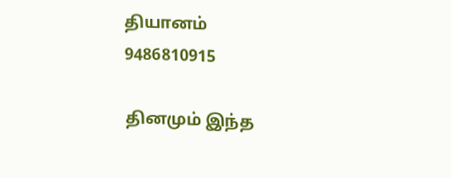தியானம்
9486810915

தினமும் இந்த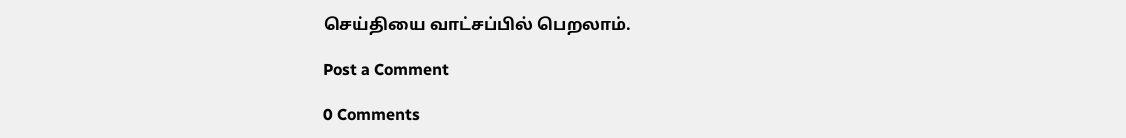செய்தியை வாட்சப்பில் பெறலாம்.

Post a Comment

0 Comments